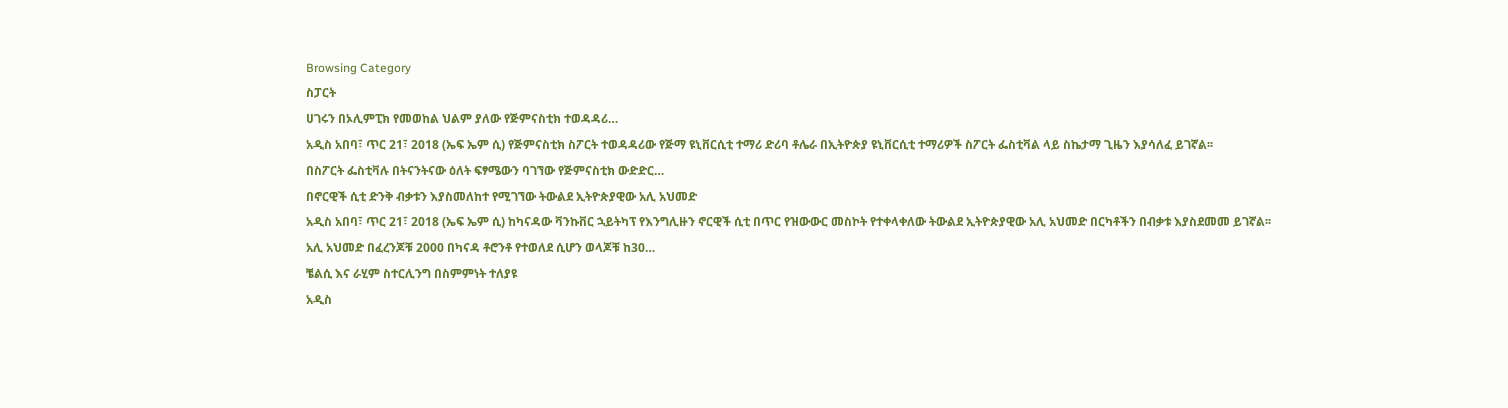Browsing Category
ስፓርት
ሀገሩን በኦሊምፒክ የመወከል ህልም ያለው የጅምናስቲክ ተወዳዳሪ…
አዲስ አበባ፣ ጥር 21፣ 2018 (ኤፍ ኤም ሲ) የጅምናስቲክ ስፖርት ተወዳዳሪው የጅማ ዩኒቨርሲቲ ተማሪ ድሪባ ቶሌራ በኢትዮጵያ ዩኒቨርሲቲ ተማሪዎች ስፖርት ፌስቲቫል ላይ ስኬታማ ጊዜን እያሳለፈ ይገኛል፡፡
በስፖርት ፌስቲቫሉ በትናንትናው ዕለት ፍፃሜውን ባገኘው የጅምናስቲክ ውድድር…
በኖርዊች ሲቲ ድንቅ ብቃቱን እያስመለከተ የሚገኘው ትውልደ ኢትዮጵያዊው አሊ አህመድ
አዲስ አበባ፣ ጥር 21፣ 2018 (ኤፍ ኤም ሲ) ከካናዳው ቫንኩቨር ኋይትካፕ የእንግሊዙን ኖርዊች ሲቲ በጥር የዝውውር መስኮት የተቀላቀለው ትውልደ ኢትዮጵያዊው አሊ አህመድ በርካቶችን በብቃቱ እያስደመመ ይገኛል፡፡
አሊ አህመድ በፈረንጆቹ 2000 በካናዳ ቶሮንቶ የተወለደ ሲሆን ወላጆቹ ከ30…
ቼልሲ እና ራሂም ስተርሊንግ በስምምነት ተለያዩ
አዲስ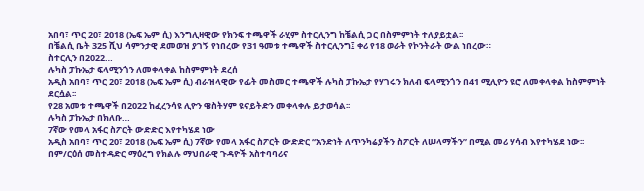አበባ፣ ጥር 20፣ 2018 (ኤፍ ኤም ሲ) እንግሊዛዊው የክንፍ ተጫዋች ራሂም ስተርሊንግ ከቼልሲ ጋር በስምምነት ተለያይቷል፡፡
በቼልሲ ቤት 325 ሺህ ሳምንታዊ ደመወዝ ያገኝ የነበረው የ31 ዓመቱ ተጫዋች ስተርሊንግ፤ ቀሪ የ18 ወራት የኮንትራት ውል ነበረው።
ስተርሊን በ2022…
ሉካስ ፓኩኤታ ፍላሚንጎን ለመቀላቀል ከስምምነት ደረሰ
አዲስ አበባ፣ ጥር 20፣ 2018 (ኤፍ ኤም ሲ) ብራዝላዊው የፊት መስመር ተጫዋች ሉካስ ፓኩኤታ የሃገሩን ክለብ ፍላሚንጎን በ41 ሚሊዮን ዩሮ ለመቀላቀል ከስምምነት ደርሷል፡፡
የ28 አመቱ ተጫዋች በ2022 ከፈረንሳዩ ሊዮን ዌስትሃም ዩናይትድን መቀላቀሉ ይታወሳል፡፡
ሉካስ ፓኩኤታ በክለቡ…
7ኛው የመላ አፋር ስፖርት ውድድር እየተካሄደ ነው
አዲስ አበባ፣ ጥር 20፣ 2018 (ኤፍ ኤም ሲ) 7ኛው የመላ አፋር ስፖርት ውድድር “አንድነት ለጥንካሬያችን ስፖርት ለሠላማችን” በሚል መሪ ሃሳብ እየተካሄደ ነው፡፡
በም/ርዕሰ መስተዳድር ማዕረግ የክልሉ ማህበራዊ ጉዳዮች አስተባባሪና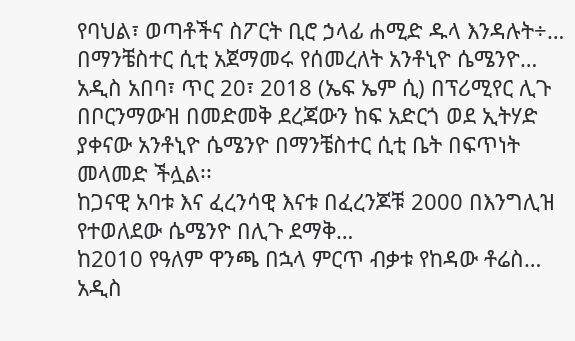የባህል፣ ወጣቶችና ስፖርት ቢሮ ኃላፊ ሐሚድ ዱላ እንዳሉት÷…
በማንቼስተር ሲቲ አጀማመሩ የሰመረለት አንቶኒዮ ሴሜንዮ…
አዲስ አበባ፣ ጥር 20፣ 2018 (ኤፍ ኤም ሲ) በፕሪሚየር ሊጉ በቦርንማውዝ በመድመቅ ደረጃውን ከፍ አድርጎ ወደ ኢትሃድ ያቀናው አንቶኒዮ ሴሜንዮ በማንቼስተር ሲቲ ቤት በፍጥነት መላመድ ችሏል፡፡
ከጋናዊ አባቱ እና ፈረንሳዊ እናቱ በፈረንጆቹ 2000 በእንግሊዝ የተወለደው ሴሜንዮ በሊጉ ደማቅ…
ከ2010 የዓለም ዋንጫ በኋላ ምርጥ ብቃቱ የከዳው ቶሬስ…
አዲስ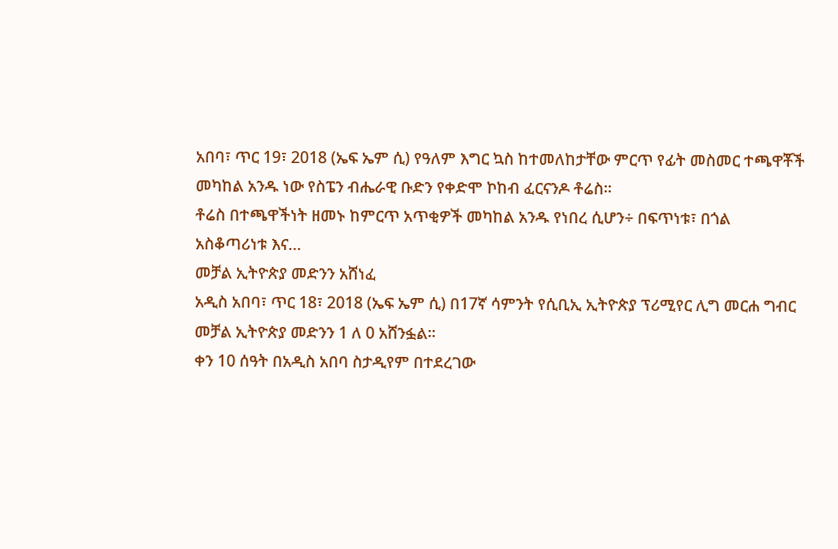አበባ፣ ጥር 19፣ 2018 (ኤፍ ኤም ሲ) የዓለም እግር ኳስ ከተመለከታቸው ምርጥ የፊት መስመር ተጫዋቾች መካከል አንዱ ነው የስፔን ብሔራዊ ቡድን የቀድሞ ኮከብ ፈርናንዶ ቶሬስ፡፡
ቶሬስ በተጫዋችነት ዘመኑ ከምርጥ አጥቂዎች መካከል አንዱ የነበረ ሲሆን÷ በፍጥነቱ፣ በጎል አስቆጣሪነቱ እና…
መቻል ኢትዮጵያ መድንን አሸነፈ
አዲስ አበባ፣ ጥር 18፣ 2018 (ኤፍ ኤም ሲ) በ17ኛ ሳምንት የሲቢኢ ኢትዮጵያ ፕሪሚየር ሊግ መርሐ ግብር መቻል ኢትዮጵያ መድንን 1 ለ 0 አሸንፏል።
ቀን 10 ሰዓት በአዲስ አበባ ስታዲየም በተደረገው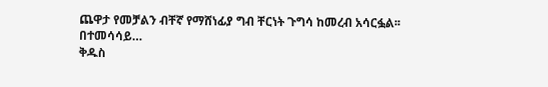ጨዋታ የመቻልን ብቸኛ የማሸነፊያ ግብ ቸርነት ጉግሳ ከመረብ አሳርፏል፡፡
በተመሳሳይ…
ቅዱስ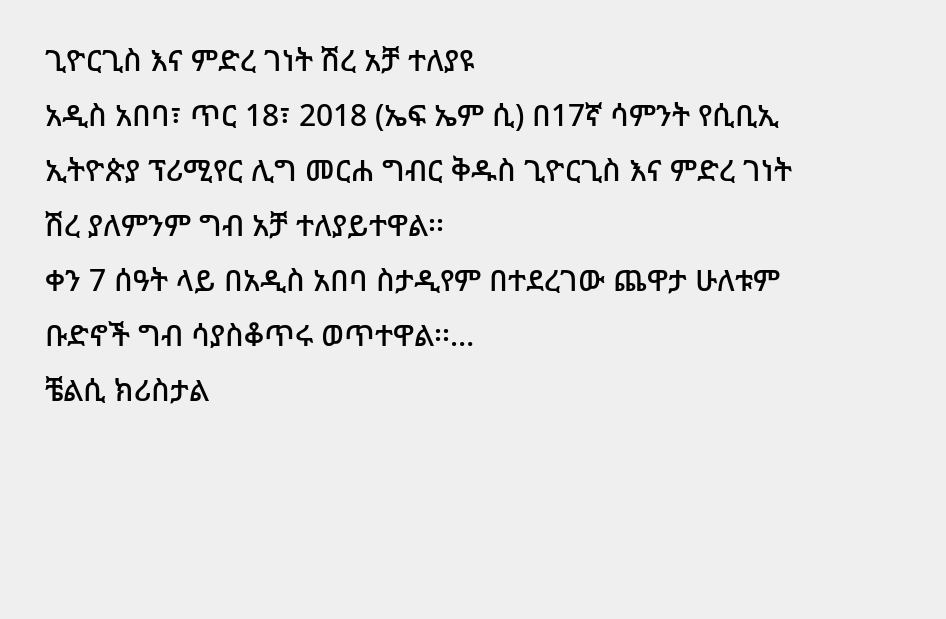ጊዮርጊስ እና ምድረ ገነት ሽረ አቻ ተለያዩ
አዲስ አበባ፣ ጥር 18፣ 2018 (ኤፍ ኤም ሲ) በ17ኛ ሳምንት የሲቢኢ ኢትዮጵያ ፕሪሚየር ሊግ መርሐ ግብር ቅዱስ ጊዮርጊስ እና ምድረ ገነት ሽረ ያለምንም ግብ አቻ ተለያይተዋል፡፡
ቀን 7 ሰዓት ላይ በአዲስ አበባ ስታዲየም በተደረገው ጨዋታ ሁለቱም ቡድኖች ግብ ሳያስቆጥሩ ወጥተዋል፡፡…
ቼልሲ ክሪስታል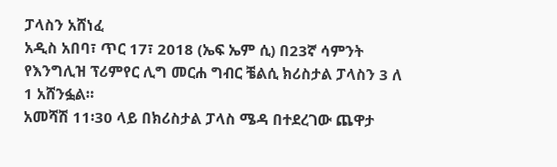ፓላስን አሸነፈ
አዲስ አበባ፣ ጥር 17፣ 2018 (ኤፍ ኤም ሲ) በ23ኛ ሳምንት የእንግሊዝ ፕሪምየር ሊግ መርሐ ግብር ቼልሲ ክሪስታል ፓላስን 3 ለ 1 አሸንፏል።
አመሻሽ 11፡30 ላይ በክሪስታል ፓላስ ሜዳ በተደረገው ጨዋታ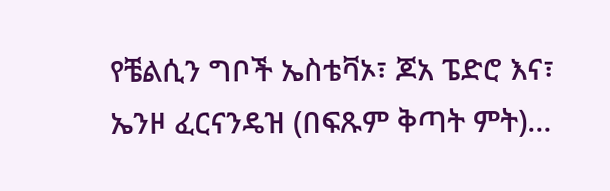የቼልሲን ግቦች ኤስቴቫኦ፣ ጆአ ፔድሮ እና፣ ኤንዞ ፈርናንዴዝ (በፍጹም ቅጣት ምት)…